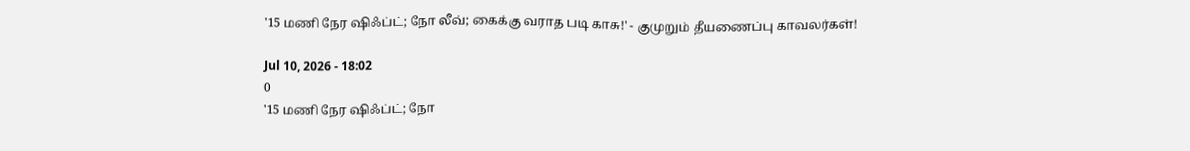'15 மணி நேர ஷிஃப்ட்; நோ லீவ்; கைக்கு வராத படி காசு!' - குமுறும் தீயணைப்பு காவலர்கள்!

Jul 10, 2026 - 18:02
0
'15 மணி நேர ஷிஃப்ட்; நோ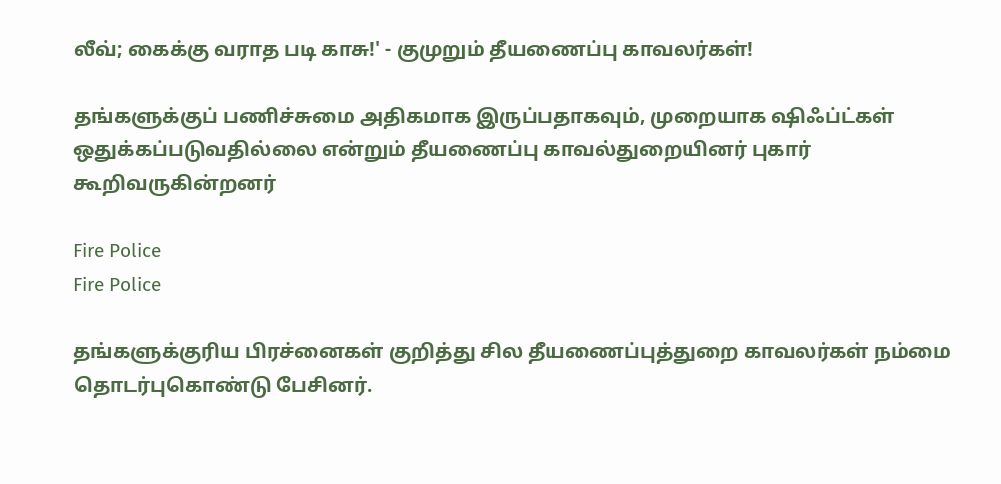லீவ்; கைக்கு வராத படி காசு!' - குமுறும் தீயணைப்பு காவலர்கள்!

தங்களுக்குப் பணிச்சுமை அதிகமாக இருப்பதாகவும், முறையாக ஷிஃப்ட்கள் ஒதுக்கப்படுவதில்லை என்றும் தீயணைப்பு காவல்துறையினர் புகார் கூறிவருகின்றனர்

Fire Police
Fire Police

தங்களுக்குரிய பிரச்னைகள் குறித்து சில தீயணைப்புத்துறை காவலர்கள் நம்மை தொடர்புகொண்டு பேசினர்.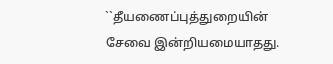``தீயணைப்புத்துறையின் சேவை இன்றியமையாதது.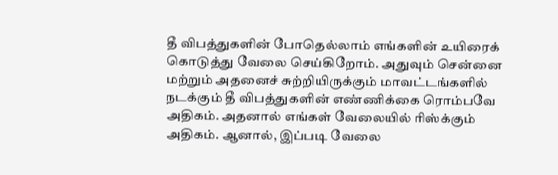தீ விபத்துகளின் போதெல்லாம் எங்களின் உயிரைக் கொடுத்து வேலை செய்கிறோம். அதுவும் சென்னை மற்றும் அதனைச் சுற்றியிருக்கும் மாவட்டங்களில் நடக்கும் தீ விபத்துகளின் எண்ணிக்கை ரொம்பவே அதிகம். அதனால் எங்கள் வேலையில் ரிஸ்க்கும் அதிகம். ஆனால், இப்படி வேலை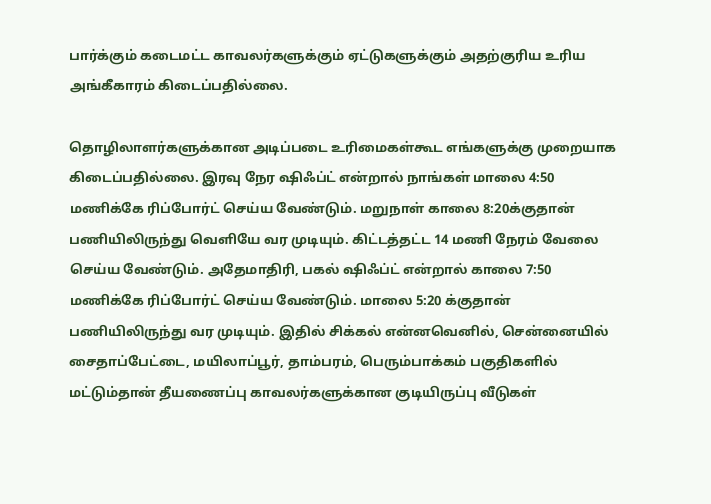பார்க்கும் கடைமட்ட காவலர்களுக்கும் ஏட்டுகளுக்கும் அதற்குரிய உரிய அங்கீகாரம் கிடைப்பதில்லை.

தொழிலாளர்களுக்கான அடிப்படை உரிமைகள்கூட எங்களுக்கு முறையாக கிடைப்பதில்லை. இரவு நேர ஷிஃப்ட் என்றால் நாங்கள் மாலை 4:50 மணிக்கே ரிப்போர்ட் செய்ய வேண்டும். மறுநாள் காலை 8:20க்குதான் பணியிலிருந்து வெளியே வர முடியும். கிட்டத்தட்ட 14 மணி நேரம் வேலை செய்ய வேண்டும். அதேமாதிரி, பகல் ஷிஃப்ட் என்றால் காலை 7:50 மணிக்கே ரிப்போர்ட் செய்ய வேண்டும். மாலை 5:20 க்குதான் பணியிலிருந்து வர முடியும். இதில் சிக்கல் என்னவெனில், சென்னையில் சைதாப்பேட்டை, மயிலாப்பூர், தாம்பரம், பெரும்பாக்கம் பகுதிகளில் மட்டும்தான் தீயணைப்பு காவலர்களுக்கான குடியிருப்பு வீடுகள்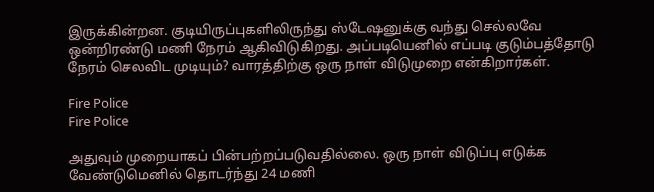இருக்கின்றன. குடியிருப்புகளிலிருந்து ஸ்டேஷனுக்கு வந்து செல்லவே ஒன்றிரண்டு மணி நேரம் ஆகிவிடுகிறது. அப்படியெனில் எப்படி குடும்பத்தோடு நேரம் செலவிட முடியும்? வாரத்திற்கு ஒரு நாள் விடுமுறை என்கிறார்கள்.

Fire Police
Fire Police

அதுவும் முறையாகப் பின்பற்றப்படுவதில்லை. ஒரு நாள் விடுப்பு எடுக்க வேண்டுமெனில் தொடர்ந்து 24 மணி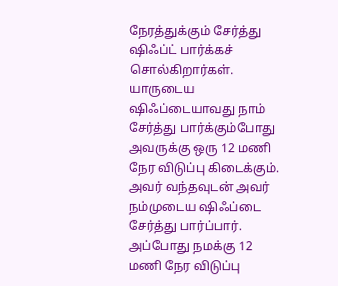நேரத்துக்கும் சேர்த்து ஷிஃப்ட் பார்க்கச் சொல்கிறார்கள். யாருடைய ஷிஃப்டையாவது நாம் சேர்த்து பார்க்கும்போது அவருக்கு ஒரு 12 மணி நேர விடுப்பு கிடைக்கும். அவர் வந்தவுடன் அவர் நம்முடைய ஷிஃப்டை சேர்த்து பார்ப்பார். அப்போது நமக்கு 12 மணி நேர விடுப்பு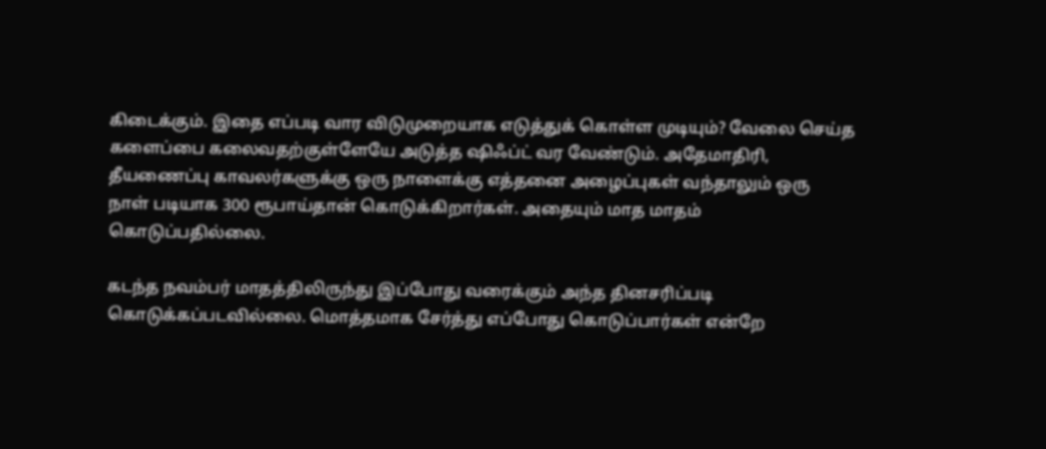கிடைக்கும். இதை எப்படி வார விடுமுறையாக எடுத்துக் கொள்ள முடியும்? வேலை செய்த களைப்பை கலைவதற்குள்ளேயே அடுத்த ஷிஃப்ட் வர வேண்டும். அதேமாதிரி, தீயணைப்பு காவலர்களுக்கு ஒரு நாளைக்கு எத்தனை அழைப்புகள் வந்தாலும் ஒரு நாள் படியாக 300 ரூபாய்தான் கொடுக்கிறார்கள். அதையும் மாத மாதம் கொடுப்பதில்லை.

கடந்த நவம்பர் மாதத்திலிருந்து இப்போது வரைக்கும் அந்த தினசரிப்படி கொடுக்கப்படவில்லை. மொத்தமாக சேர்த்து எப்போது கொடுப்பார்கள் என்றே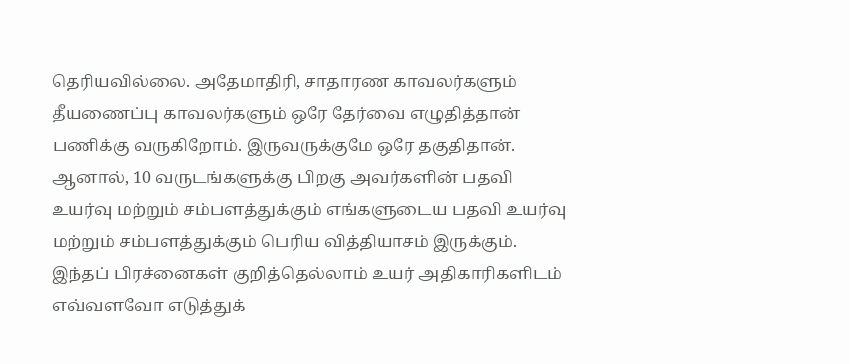தெரியவில்லை. அதேமாதிரி, சாதாரண காவலர்களும் தீயணைப்பு காவலர்களும் ஒரே தேர்வை எழுதித்தான் பணிக்கு வருகிறோம். இருவருக்குமே ஒரே தகுதிதான். ஆனால், 10 வருடங்களுக்கு பிறகு அவர்களின் பதவி உயர்வு மற்றும் சம்பளத்துக்கும் எங்களுடைய பதவி உயர்வு மற்றும் சம்பளத்துக்கும் பெரிய வித்தியாசம் இருக்கும். இந்தப் பிரச்னைகள் குறித்தெல்லாம் உயர் அதிகாரிகளிடம் எவ்வளவோ எடுத்துக்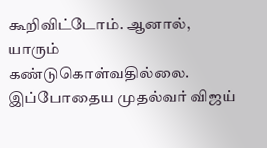கூறிவிட்டோம். ஆனால், யாரும் கண்டுகொள்வதில்லை. இப்போதைய முதல்வர் விஜய்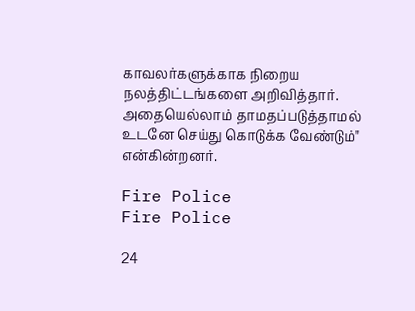காவலர்களுக்காக நிறைய நலத்திட்டங்களை அறிவித்தார். அதையெல்லாம் தாமதப்படுத்தாமல் உடனே செய்து கொடுக்க வேண்டும்" என்கின்றனர்.

Fire Police
Fire Police

24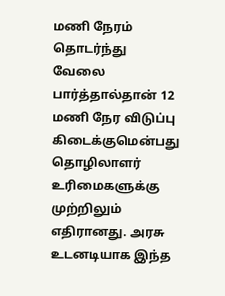மணி நேரம் தொடர்ந்து வேலை பார்த்தால்தான் 12 மணி நேர விடுப்பு கிடைக்குமென்பது தொழிலாளர் உரிமைகளுக்கு முற்றிலும் எதிரானது. அரசு உடனடியாக இந்த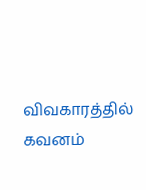விவகாரத்தில் கவனம்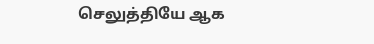செலுத்தியே ஆக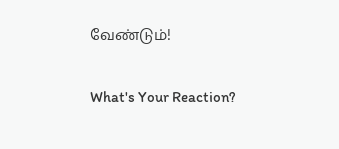வேண்டும்!

What's Your Reaction?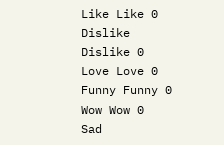Like Like 0
Dislike Dislike 0
Love Love 0
Funny Funny 0
Wow Wow 0
Sad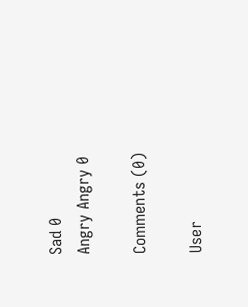Sad 0
Angry Angry 0

Comments (0)

User